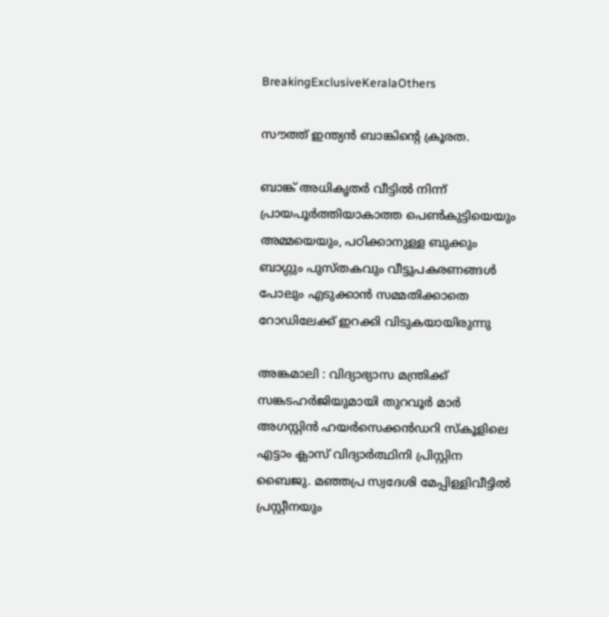BreakingExclusiveKeralaOthers

സൗത്ത് ഇന്ത്യൻ ബാങ്കിൻ്റെ ക്രൂരത.

ബാങ്ക് അധികൃതർ വീട്ടിൽ നിന്ന് പ്രായപൂർത്തിയാകാത്ത പെൺകുട്ടിയെയും അമ്മയെയും, പഠിക്കാനുള്ള ബുക്കും ബാഗ്ഗും പുസ്തകവും വീട്ടുപകരണങ്ങൾ പോലും എടുക്കാൻ സമ്മതിക്കാതെ റോഡിലേക്ക് ഇറക്കി വിടുകയായിരുന്നു

അങ്കമാലി : വിദ്യാഭ്യാസ മന്ത്രിക്ക് സങ്കടഹർജിയുമായി തുറവൂർ മാർ അഗസ്റ്റിൻ ഹയർസെക്കൻഡറി സ്കൂളിലെ എട്ടാം ക്ലാസ് വിദ്യാർത്ഥിനി പ്രിസ്റ്റിന ബൈജു. മഞ്ഞപ്ര സ്വദേശി മേപ്പിള്ളിവീട്ടിൽ പ്രസ്റ്റീനയും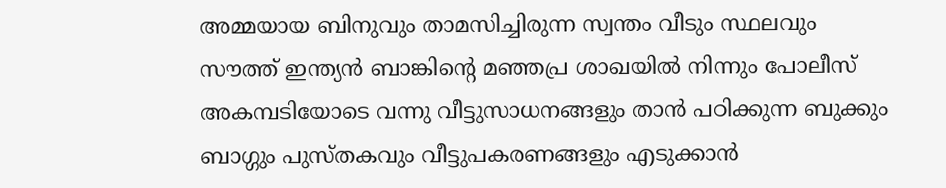അമ്മയായ ബിനുവും താമസിച്ചിരുന്ന സ്വന്തം വീടും സ്ഥലവും സൗത്ത് ഇന്ത്യൻ ബാങ്കിൻ്റെ മഞ്ഞപ്ര ശാഖയിൽ നിന്നും പോലീസ് അകമ്പടിയോടെ വന്നു വീട്ടുസാധനങ്ങളും താൻ പഠിക്കുന്ന ബുക്കും ബാഗ്ഗും പുസ്തകവും വീട്ടുപകരണങ്ങളും എടുക്കാൻ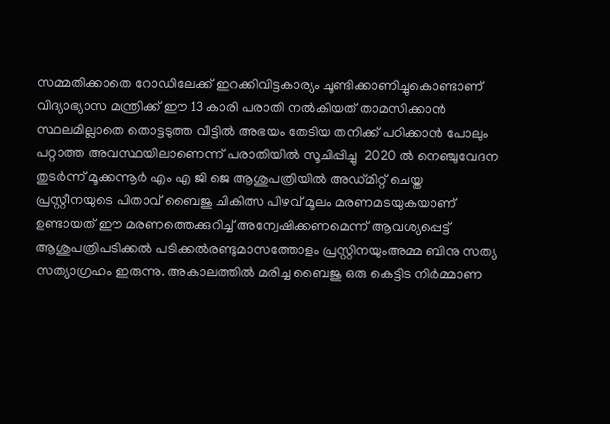സമ്മതിക്കാതെ റോഡിലേക്ക് ഇറക്കിവിട്ടകാര്യം ചൂണ്ടിക്കാണിച്ചുകൊണ്ടാണ് വിദ്യാഭ്യാസ മന്ത്രിക്ക് ഈ 13 കാരി പരാതി നൽകിയത് താമസിക്കാൻ സ്ഥലമില്ലാതെ തൊട്ടടുത്ത വീട്ടിൽ അഭയം തേടിയ തനിക്ക് പഠിക്കാൻ പോലും പറ്റാത്ത അവസ്ഥയിലാണെന്ന് പരാതിയിൽ സൂചിപ്പിച്ചു  2020 ൽ നെഞ്ചുവേദന തുടർന്ന് മൂക്കന്നൂർ എം എ ജി ജെ ആശുപത്രിയിൽ അഡ്മിറ്റ് ചെയ്ത പ്രസ്റ്റീനയുടെ പിതാവ് ബൈജു ചികിത്സ പിഴവ് മൂലം മരണമടയുകയാണ് ഉണ്ടായത് ഈ മരണത്തെക്കുറിച്ച് അന്വേഷിക്കണമെന്ന് ആവശ്യപ്പെട്ട് ആശുപത്രിപടിക്കൽ പടിക്കൽരണ്ടുമാസത്തോളം പ്രസ്റ്റിനയുംഅമ്മ ബിനു സത്യ സത്യാഗ്രഹം ഇരുന്നു. അകാലത്തിൽ മരിച്ച ബൈജു ഒരു കെട്ടിട നിർമ്മാണ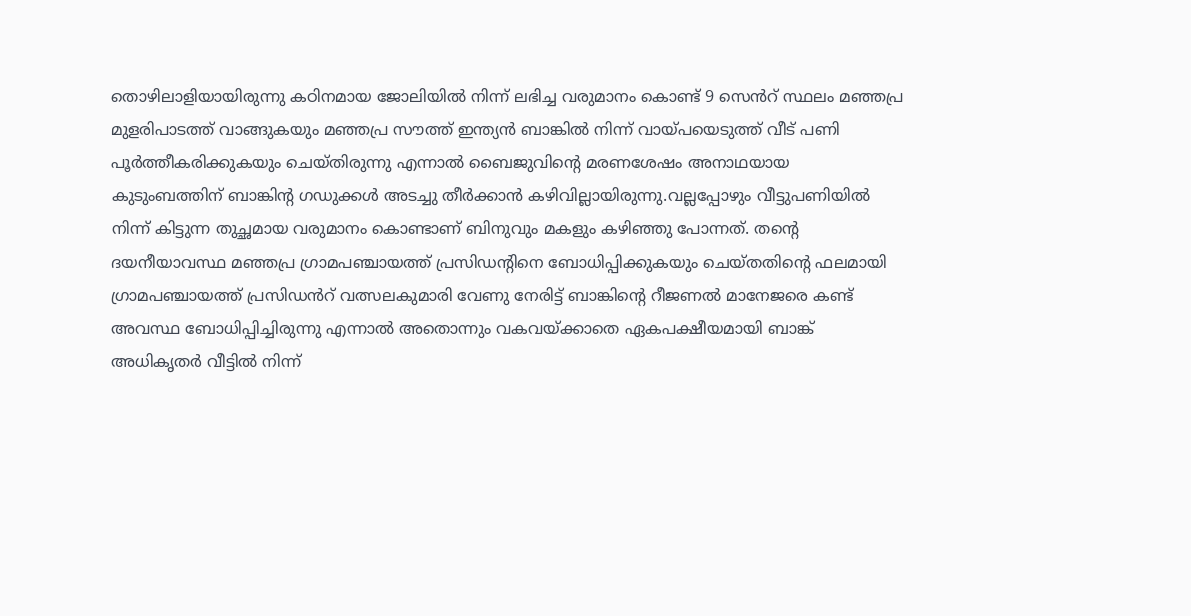തൊഴിലാളിയായിരുന്നു കഠിനമായ ജോലിയിൽ നിന്ന് ലഭിച്ച വരുമാനം കൊണ്ട് 9 സെൻറ് സ്ഥലം മഞ്ഞപ്ര മുളരിപാടത്ത് വാങ്ങുകയും മഞ്ഞപ്ര സൗത്ത് ഇന്ത്യൻ ബാങ്കിൽ നിന്ന് വായ്പയെടുത്ത് വീട് പണി പൂർത്തീകരിക്കുകയും ചെയ്തിരുന്നു എന്നാൽ ബൈജുവിന്റെ മരണശേഷം അനാഥയായ കുടുംബത്തിന് ബാങ്കിൻ്റ ഗഡുക്കൾ അടച്ചു തീർക്കാൻ കഴിവില്ലായിരുന്നു.വല്ലപ്പോഴും വീട്ടുപണിയിൽ നിന്ന് കിട്ടുന്ന തുച്ഛമായ വരുമാനം കൊണ്ടാണ് ബിനുവും മകളും കഴിഞ്ഞു പോന്നത്. തൻ്റെ ദയനീയാവസ്ഥ മഞ്ഞപ്ര ഗ്രാമപഞ്ചായത്ത് പ്രസിഡന്റിനെ ബോധിപ്പിക്കുകയും ചെയ്തതിന്റെ ഫലമായി ഗ്രാമപഞ്ചായത്ത് പ്രസിഡൻറ് വത്സലകുമാരി വേണു നേരിട്ട് ബാങ്കിൻ്റെ റീജണൽ മാനേജരെ കണ്ട് അവസ്ഥ ബോധിപ്പിച്ചിരുന്നു എന്നാൽ അതൊന്നും വകവയ്ക്കാതെ ഏകപക്ഷീയമായി ബാങ്ക് അധികൃതർ വീട്ടിൽ നിന്ന്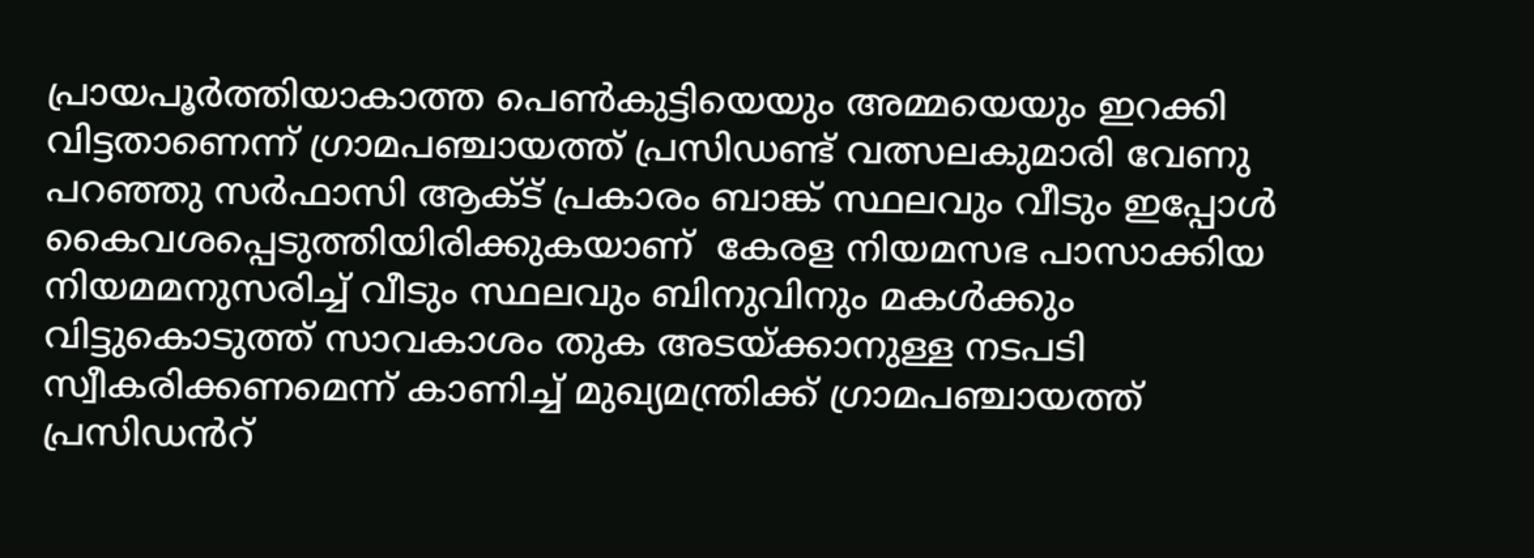പ്രായപൂർത്തിയാകാത്ത പെൺകുട്ടിയെയും അമ്മയെയും ഇറക്കി വിട്ടതാണെന്ന് ഗ്രാമപഞ്ചായത്ത് പ്രസിഡണ്ട് വത്സലകുമാരി വേണു പറഞ്ഞു സർഫാസി ആക്ട് പ്രകാരം ബാങ്ക് സ്ഥലവും വീടും ഇപ്പോൾ കൈവശപ്പെടുത്തിയിരിക്കുകയാണ്  കേരള നിയമസഭ പാസാക്കിയ നിയമമനുസരിച്ച് വീടും സ്ഥലവും ബിനുവിനും മകൾക്കും വിട്ടുകൊടുത്ത് സാവകാശം തുക അടയ്ക്കാനുള്ള നടപടി സ്വീകരിക്കണമെന്ന് കാണിച്ച് മുഖ്യമന്ത്രിക്ക് ഗ്രാമപഞ്ചായത്ത് പ്രസിഡൻറ്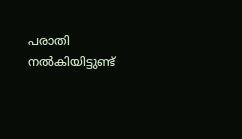പരാതി നൽകിയിട്ടുണ്ട്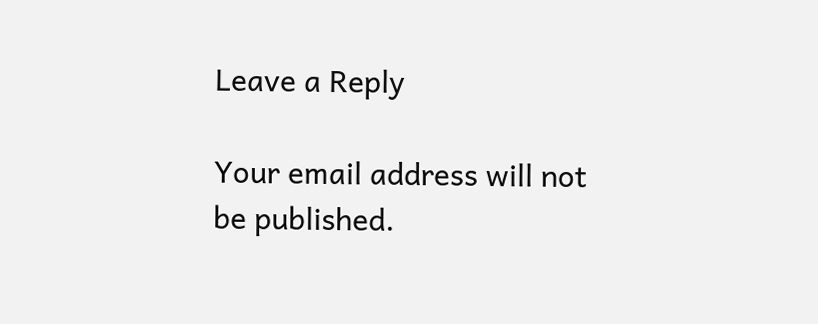Leave a Reply

Your email address will not be published.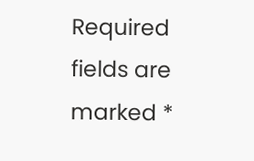Required fields are marked *